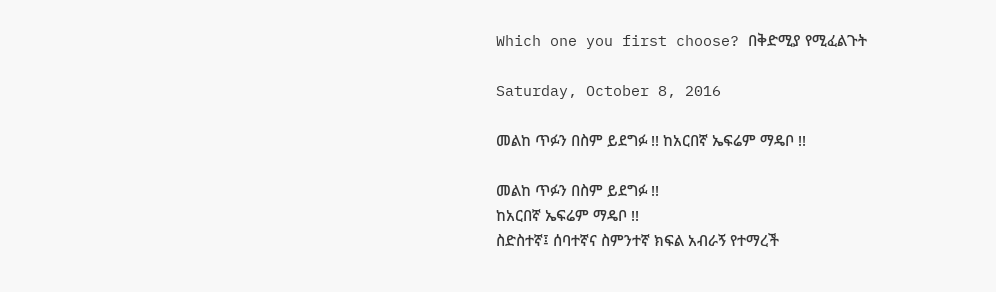Which one you first choose? በቅድሚያ የሚፈልጉት

Saturday, October 8, 2016

መልከ ጥፉን በስም ይደግፉ !! ከአርበኛ ኤፍሬም ማዴቦ !!

መልከ ጥፉን በስም ይደግፉ !!
ከአርበኛ ኤፍሬም ማዴቦ !!
ስድስተኛ፤ ሰባተኛና ስምንተኛ ክፍል አብራኝ የተማረች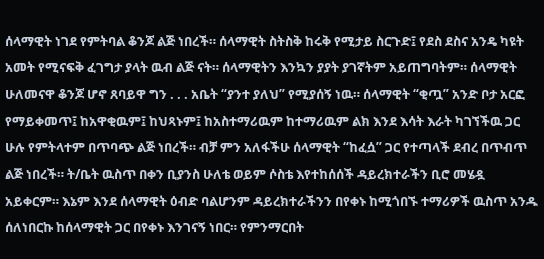ሰላማዊት ነገደ የምትባል ቆንጆ ልጅ ነበረች። ሰላማዊት ስትስቅ ከሩቅ የሚታይ ስርጉድ፤ የደስ ደስና አንዴ ካዩት አመት የሚናፍቅ ፈገግታ ያላት ዉብ ልጅ ናት። ሰላማዊትን እንኳን ያያት ያገኛትም አይጠግባትም። ሰላማዊት ሁለመናዋ ቆንጆ ሆኖ ጸባይዋ ግን . . . አቤት “ያንተ ያለህ” የሚያሰኝ ነዉ። ሰላማዊት “ቂጧ” አንድ ቦታ አርፎ የማይቀመጥ፤ ከአዋቂዉም፤ ከህጻኑም፤ ከአስተማሪዉም ከተማሪዉም ልክ እንደ እሳት እራት ካገኘችዉ ጋር ሁሉ የምትላተም በጥባጭ ልጅ ነበረች። ብቻ ምን አለፋችሁ ሰላማዊት “ከፈሷ” ጋር የተጣላች ደብረ በጥብጥ ልጅ ነበረች። ት/ቤት ዉስጥ በቀን ቢያንስ ሁለቴ ወይም ሶስቴ እየተከሰሰች ዳይረክተራችን ቢሮ መሄዷ አይቀርም። እኔም እንደ ሰላማዊት ዕብድ ባልሆንም ዳይረክተራችንን በየቀኑ ከሚጎበኙ ተማሪዎች ዉስጥ አንዱ ሰለነበርኩ ከሰላማዊት ጋር በየቀኑ እንገናኝ ነበር። የምንማርበት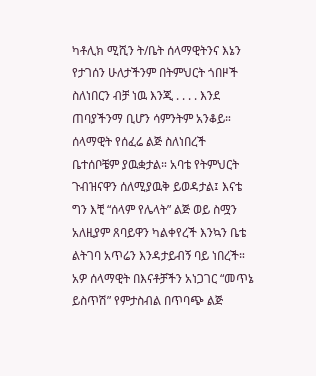ካቶሊክ ሚሺን ት/ቤት ሰላማዊትንና እኔን የታገሰን ሁለታችንም በትምህርት ጎበዞች ስለነበርን ብቻ ነዉ እንጂ . . . . እንደ ጠባያችንማ ቢሆን ሳምንትም አንቆይ። ሰላማዊት የሰፈሬ ልጅ ስለነበረች ቤተሰቦቼም ያዉቋታል። አባቴ የትምህርት ጉብዝናዋን ሰለሚያዉቅ ይወዳታል፤ እናቴ ግን እቺ “ሰላም የሌላት” ልጅ ወይ ስሟን አለዚያም ጸባይዋን ካልቀየረች እንኳን ቤቴ ልትገባ አጥሬን እንዳታይብኝ ባይ ነበረች። አዎ ሰላማዊት በእናቶቻችን አነጋገር “መጥኔ ይስጥሽ” የምታስብል በጥባጭ ልጅ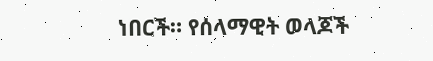ነበርች። የሰላማዊት ወላጆች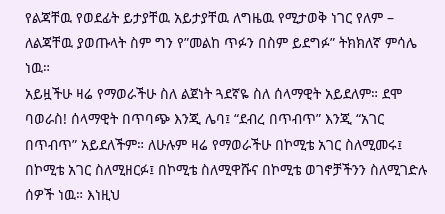የልጃቸዉ የወደፊት ይታያቸዉ አይታያቸዉ ለግዜዉ የሚታወቅ ነገር የለም – ለልጃቸዉ ያወጡላት ስም ግን የ”መልከ ጥፉን በስም ይደግፉ” ትክክለኛ ምሳሌ ነዉ።
አይዟችሁ ዛሬ የማወራችሁ ስለ ልጀነት ጓደኛዬ ስለ ሰላማዊት አይደለም። ደሞ ባወራስ! ሰላማዊት በጥባጭ እንጂ ሌባ፤ “ደብረ በጥብጥ” እንጂ “አገር በጥብጥ” አይደለችም። ለሁሉም ዛሬ የማወራችሁ በኮሚቴ አገር ስለሚመሩ፤ በኮሚቴ አገር ስለሚዘርፉ፤ በኮሚቴ ስለሚዋሹና በኮሚቴ ወገኖቻችንን ስለሚገድሉ ሰዎች ነዉ። እነዚህ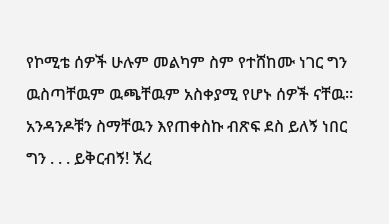የኮሚቴ ሰዎች ሁሉም መልካም ስም የተሸከሙ ነገር ግን ዉስጣቸዉም ዉጫቸዉም አስቀያሚ የሆኑ ሰዎች ናቸዉ። አንዳንዶቹን ስማቸዉን እየጠቀስኩ ብጽፍ ደስ ይለኝ ነበር ግን . . . ይቅርብኝ! ኧረ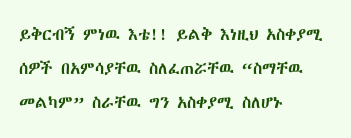ይቅርብኝ ምነዉ እቴ!! ይልቅ እነዚህ አስቀያሚ ሰዎች በአምሳያቸዉ ስለፈጠሯቸዉ “ስማቸዉ መልካም” ስራቸዉ ግን አስቀያሚ ስለሆኑ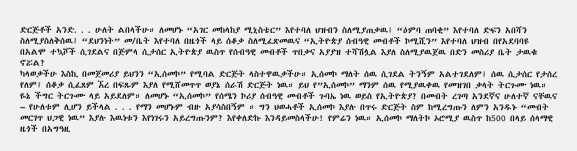ድርጅቶች አንድ. . . ሁለት ልበላችሁ። ለመሆኑ “አገር መከላከያ ሚኒስቴር” እየተባለ ህዝብን ስለሚያጠቃዉ፤ “ዕምባ ጠባቂ” እየተባለ ድፍን አበሻን ስለሚያስለቅሰዉ፤ “ደህንነት” መ/ቤት እየተባለ በዜጎች ላይ ሰቆቃ ስለሚፈጽመዉና “ኢትዮጵያ ሰብዓዊ መብቶች ኮሚሺን” እየተባለ ህዝብ በየአደባባዩ በአልሞ ተኳሾች ሲገደልና በጅምላ ሲታሰር ኢትዮጵያ ዉስጥ የሰብዓዊ መብቶች ጥበቃና አያያዝ ተሻሽሏል እያለ ስለሚያዉጀዉ በድን መስሪያ ቤት ታዉቁ ኖሯል?
ካላወቃችሁ እስኪ በመጀመሪያ ይህንን “ኢሰመኮ” የሚባል ድርጅት ላስተዋዉቃችሁ። ኢሰመኮ ማለት ሰዉ ሲገደል ትንኝም አልተገደለም፤ ሰዉ ሲታሰር የታሰረ የለም፤ ሰቆቃ ሲፈጸም ኧረ በፍጹም እያለ የሚሸመጥጥ ወያኔ ሰራሽ ድርጅት ነዉ። ይህ የ”ኢሰመኮ” ማንም ሰዉ የሚያዉቀዉ የመዝገበ ቃላት ትርጉሙ ነዉ። ዬኔ ችግር ትርጉሙ ላይ አይደለም። ለመሆኑ “ኢሰመኮ” የሰሜን ኮሪያ ሰብዓዊ መብቶች ጉባኤ ነዉ ወይስ የኢትዮጵያ? በመብት ረገጣ አንደኛና ሁለተኛ ናቸዉና – የሁለቱም ሊሆን ይችላል . . . የማን መሆኑም ብዙ አያሳስበኝም ። ግን ህወሓቶች ኢሰመኮ እያሉ በጥሩ ድርጅት ስም ከሚረግጡን ለምን አንዱኑ “መብት መርገጥ ህጋዊ ነዉ” እያሉ እዉነቱን እየነገሩን አይረግጡንም? እየቀለድኩ እንዳይመስላችሁ! የምሬን ነዉ። ኢሰመኮ ማለትኮ ኦሮሚያ ዉስጥ ከ500 በላይ ሰላማዊ ዜጎች በአግዓዚ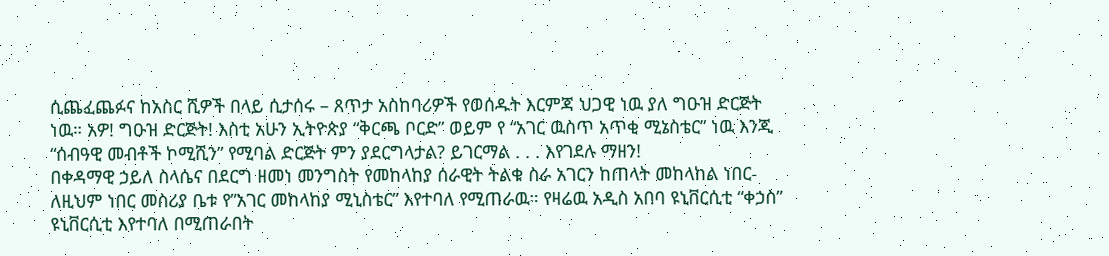ሲጨፈጨፉና ከአስር ሺዎች በላይ ሲታሰሩ – ጸጥታ አስከባሪዎች የወሰዱት እርምጃ ህጋዊ ነዉ ያለ ግዑዝ ድርጅት ነዉ። አዎ! ግዑዝ ድርጅት! እስቲ አሁን ኢትዮጵያ “ቅርጫ ቦርድ” ወይም የ “አገር ዉስጥ አጥቂ ሚኔስቴር” ነዉ እንጂ “ሰብዓዊ መብቶች ኮሚሺን” የሚባል ድርጅት ምን ያደርግላታል? ይገርማል . . . እየገደሉ ማዘን!
በቀዳማዊ ኃይለ ስላሴና በደርግ ዘመነ መንግስት የመከላከያ ሰራዊት ትልቁ ስራ አገርን ከጠላት መከላከል ነበር- ለዚህም ነበር መስሪያ ቤቱ የ”አገር መከላከያ ሚኒስቴር” እየተባለ የሚጠራዉ። የዛሬዉ አዲስ አበባ ዩኒቨርሲቲ “ቀኃስ” ዩኒቨርሲቲ እየተባለ በሚጠራበት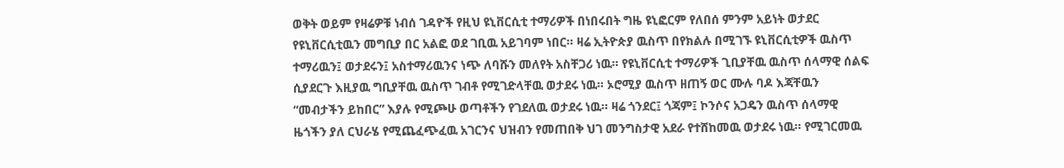ወቅት ወይም የዛሬዎቹ ነብሰ ገዳዮች የዚህ ዩኒቨርሲቲ ተማሪዎች በነበሩበት ግዜ ዩኒፎርም የለበሰ ምንም አይነት ወታደር የዩኒቨርሲቲዉን መግቢያ በር አልፎ ወደ ገቢዉ አይገባም ነበር። ዛሬ ኢትዮጵያ ዉስጥ በየክልሉ በሚገኙ ዩኒቨርሲቲዎች ዉስጥ ተማሪዉን፤ ወታደሩን፤ አስተማሪዉንና ነጭ ለባሹን መለየት አስቸጋሪ ነዉ። የዩኒቨርሲቲ ተማሪዎች ጊቢያቸዉ ዉስጥ ሰላማዊ ሰልፍ ሲያደርጉ እዚያዉ ግቢያቸዉ ዉስጥ ገብቶ የሚገድላቸዉ ወታደሩ ነዉ። ኦሮሚያ ዉስጥ ዘጠኝ ወር ሙሉ ባዶ እጃቸዉን “መብታችን ይከበር” እያሉ የሚጮሁ ወጣቶችን የገደለዉ ወታደሩ ነዉ። ዛሬ ጎንደር፤ ጎጃም፤ ኮንሶና አጋዴን ዉስጥ ሰላማዊ ዜጎችን ያለ ርህራሄ የሚጨፈጭፈዉ አገርንና ህዝብን የመጠበቅ ህገ መንግስታዊ አደራ የተሸከመዉ ወታደሩ ነዉ። የሚገርመዉ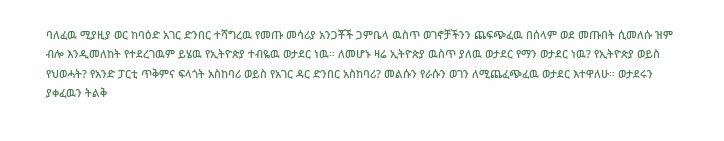ባለፈዉ ሚያዚያ ወር ከባዕድ አገር ድንበር ተሻግረዉ የመጡ መሳሪያ አንጋቾች ጋምቤላ ዉስጥ ወገኖቻችንን ጨፍጭፈዉ በሰላም ወደ መጡበት ሲመለሱ ዝም ብሎ እንዲመለከት የተደረገዉም ይሄዉ የኢትዮጵያ ተብዬዉ ወታደር ነዉ። ለመሆኑ ዛሬ ኢትዮጵያ ዉስጥ ያለዉ ወታደር የማን ወታደር ነዉ? የኢትዮጵያ ወይስ የህወሓት? የአንድ ፓርቲ ጥቅምና ፍላጎት አስከባሪ ወይስ የአገር ዳር ድንበር አስከባሪ? መልሱን የራሱን ወገን ለሚጨፈጭፈዉ ወታደር እተዋለሁ። ወታደሩን ያቀፈዉን ትልቅ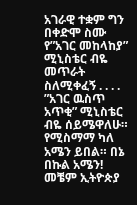አገራዊ ተቋም ግን በቀድሞ ስሙ የ”አገር መከላከያ” ሚኒስቴር ብዬ መጥራት ስለሚቀፈኝ . . . . ”አገር ዉስጥ አጥቂ” ሚኒስቴር ብዬ ሰይሜዋለሁ። የሚስማማ ካለ አሜን ይበል። በኔ በኩል አሜን!
መቼም ኢትዮጵያ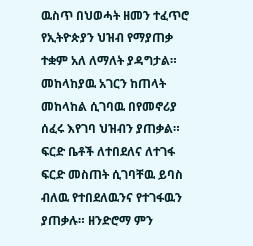ዉስጥ በህወሓት ዘመን ተፈጥሮ የኢትዮጵያን ህዝብ የማያጠቃ ተቋም አለ ለማለት ያዳግታል። መከላከያዉ አገርን ከጠላት መከላከል ሲገባዉ በየመኖሪያ ሰፈሩ እየገባ ህዝብን ያጠቃል። ፍርድ ቤቶች ለተበደለና ለተገፋ ፍርድ መስጠት ሲገባቸዉ ይባስ ብለዉ የተበደለዉንና የተገፋዉን ያጠቃሉ። ዘንድሮማ ምን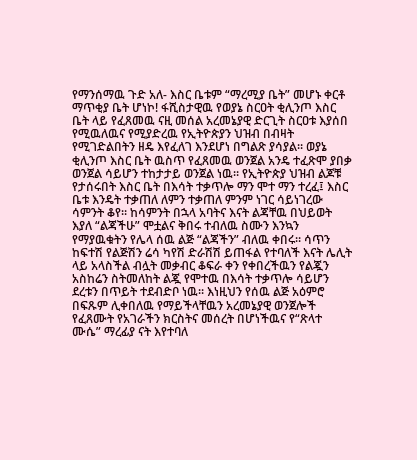የማንሰማዉ ጉድ አለ- እስር ቤቱም “ማረሚያ ቤት” መሆኑ ቀርቶ ማጥቂያ ቤት ሆነኮ! ፋሺስታዊዉ የወያኔ ስርዐት ቂሊንጦ እስር ቤት ላይ የፈጸመዉ ናዚ መሰል አረመኔያዊ ድርጊት ስርዐቱ እያሰበ የሚዉለዉና የሚያድረዉ የኢትዮጵያን ህዝብ በብዛት የሚገድልበትን ዘዴ እየፈለገ እንደሆነ በግልጽ ያሳያል። ወያኔ ቂሊንጦ እስር ቤት ዉስጥ የፈጸመዉ ወንጀል አንዴ ተፈጽሞ ያበቃ ወንጀል ሳይሆን ተከታታይ ወንጀል ነዉ። የኢትዮጵያ ህዝብ ልጆቹ የታሰሩበት እስር ቤት በእሳት ተቃጥሎ ማን ሞተ ማን ተረፈ፤ እስር ቤቱ እንዴት ተቃጠለ ለምን ተቃጠለ ምንም ነገር ሳይነገረው ሳምንት ቆየ። ከሳምንት በኋላ አባትና እናት ልጃቸዉ በህይወት እያለ “ልጃችሁ” ሞቷልና ቅበሩ ተብለዉ ስሙን እንኳን የማያዉቁትን የሌላ ሰዉ ልጅ “ልጃችን” ብለዉ ቀበሩ። ሳጥን ከፍተሽ የልጅሽን ሬሳ ካየሽ ድራሽሽ ይጠፋል የተባለች እናት ሌሊት ላይ አላስችል ብሏት መቃብር ቆፍራ ቀን የቀበረችዉን የልጇን አስከሬን ስትመለከት ልጇ የሞተዉ በእሳት ተቃጥሎ ሳይሆን ደረቱን በጥይት ተደብድቦ ነዉ። እነዚህን የሰዉ ልጅ አዕምሮ በፍጹም ሊቀበለዉ የማይችላቸዉን አረመኔያዊ ወንጀሎች የፈጸሙት የአገራችን ክርስትና መሰረት በሆነችዉና የ“ጽላተ ሙሴ” ማረፊያ ናት እየተባለ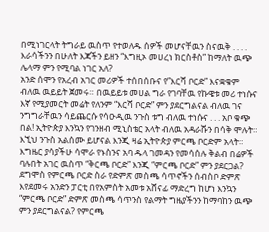በሚነገርላት ትግራይ ዉስጥ የተወለዱ ሰዎች መሆናቸዉን ስናዉቅ . . . . እራሳችንን በሁለት እጃችን ይዘን “እግዚኦ መሀረነ ክርስቶስ” ከማለት ዉጭ ሌላማ ምን የሚባል ነገር አለ?
አንድ ሰሞን የአረብ አገር መሪዎች ተሰበሰቡና የ”እርሻ ቦርድ” እናቋቁም ብለዉ ዉይይት ጀመሩ። በዉይይቱ መሀል ግራ የገባቸዉ የኩዌቱ መሪ ተነሱና እኛ የሚያመርት መሬት የለንም “እርሻ ቦርድ” ምን ያደርግልናል ብለዉ ገና ንግግራቸዉን ሳይጨርሱ የሳዑዲዉ ንጉስ ቱግ ብለዉ ተነሱና . . . አቦ ቁጭ በል! ኢትዮጵያ እንኳን የገንዘብ ሚኒስቴር አላት ብለዉ አዳራሹን በሳቅ ሞሉት። እኚህ ንጉስ አልሰሙ ይሆናል እንጂ ዛሬ ኢትዮጵያ ምርጫ ቦርድም አላት። እግዜር ያሳያችሁ ሳሞራ የኑስንና አባ ዱላ ገመዳን የመሳሰሉ ቅልብ በሬዎች ባሉበት አገር ዉስጥ “ቅርጫ ቦርድ” እንጂ “ምርጫ ቦርድ” ምን ያደርጋል? ደግሞስ የምርጫ ቦርድ ስራ የድምጽ መስጫ ሳጥኖችን ሰብስቦ ድምጽ እየደመሩ አንድን ፓርቲ በየአምስት አመቱ አሸናፊ ማድረግ ከሆነ እንኳን “ምርጫ ቦርድ” ድምጽ መስጫ ሳጥንስ የልማት ግዜያችንን ከማባከን ዉጭ ምን ያደርግልናል? የምርጫ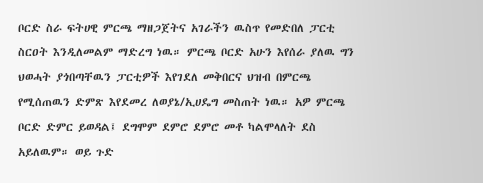ቦርድ ስራ ፍትሀዊ ምርጫ ማዘጋጀትና አገራችን ዉስጥ የመድበለ ፓርቲ ስርዐት እንዲለመልም ማድረግ ነዉ። ምርጫ ቦርድ አሁን እየሰራ ያለዉ ግን ህወሓት ያጎበጣቸዉን ፓርቲዎች እየገደለ መቅበርና ህዝብ በምርጫ የሚሰጠዉን ድምጽ እየደመረ ለወያኔ/ኢሀዴግ መስጠት ነዉ። አዎ ምርጫ ቦርድ ድምር ይወዳል፤ ደግሞም ደምሮ ደምሮ መቶ ካልሞላለት ደስ አይለዉም። ወይ ጉድ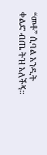“መቶ” ሲባል አንዲት ቀልድ ብጤ ትዝ አለችኝ።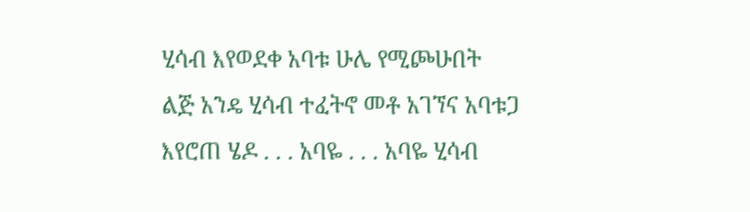ሂሳብ እየወደቀ አባቱ ሁሌ የሚጮሁበት ልጅ አንዴ ሂሳብ ተፈትኖ መቶ አገኘና አባቱጋ እየሮጠ ሄዶ . . . አባዬ . . . አባዬ ሂሳብ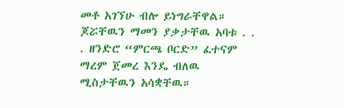መቶ አገኘሁ ብሎ ይነግራቸዋል። ጆሯቸዉን ማመን ያቃታቸዉ አባቱ . . . ዘንድሮ “ምርጫ ቦርድ” ፈተናም ማረም ጀመረ እንዴ ብለዉ ሚስታቸዉን አሳቋቸዉ።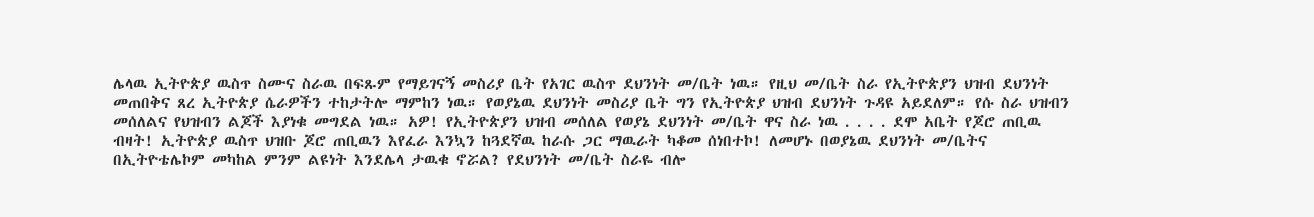ሌላዉ ኢትዮጵያ ዉስጥ ስሙና ስራዉ በፍጹም የማይገናኝ መስሪያ ቤት የአገር ዉስጥ ደህንነት መ/ቤት ነዉ። የዚህ መ/ቤት ስራ የኢትዮጵያን ህዝብ ደህንነት መጠበቅና ጸረ ኢትዮጵያ ሴራዎችን ተከታትሎ ማምከን ነዉ። የወያኔዉ ደህንነት መስሪያ ቤት ግን የኢትዮጵያ ህዝብ ደህንነት ጉዳዩ አይደለም። የሱ ስራ ህዝብን መሰለልና የህዝብን ልጆች እያነቁ መግደል ነዉ። አዎ! የኢትዮጵያን ህዝብ መሰለል የወያኔ ደህንነት መ/ቤት ዋና ስራ ነዉ . . . . ደሞ አቤት የጆሮ ጠቢዉ ብዛት! ኢትዮጵያ ዉስጥ ህዝቡ ጆሮ ጠቢዉን እየፈራ እንኳን ከጓደኛዉ ከራሱ ጋር ማዉራት ካቆመ ሰነበተኮ! ለመሆኑ በወያኔዉ ደህንነት መ/ቤትና በኢትዮቴሌኮም መካከል ምንም ልዩነት እንደሌላ ታዉቁ ኖሯል? የደህንነት መ/ቤት ስራዬ ብሎ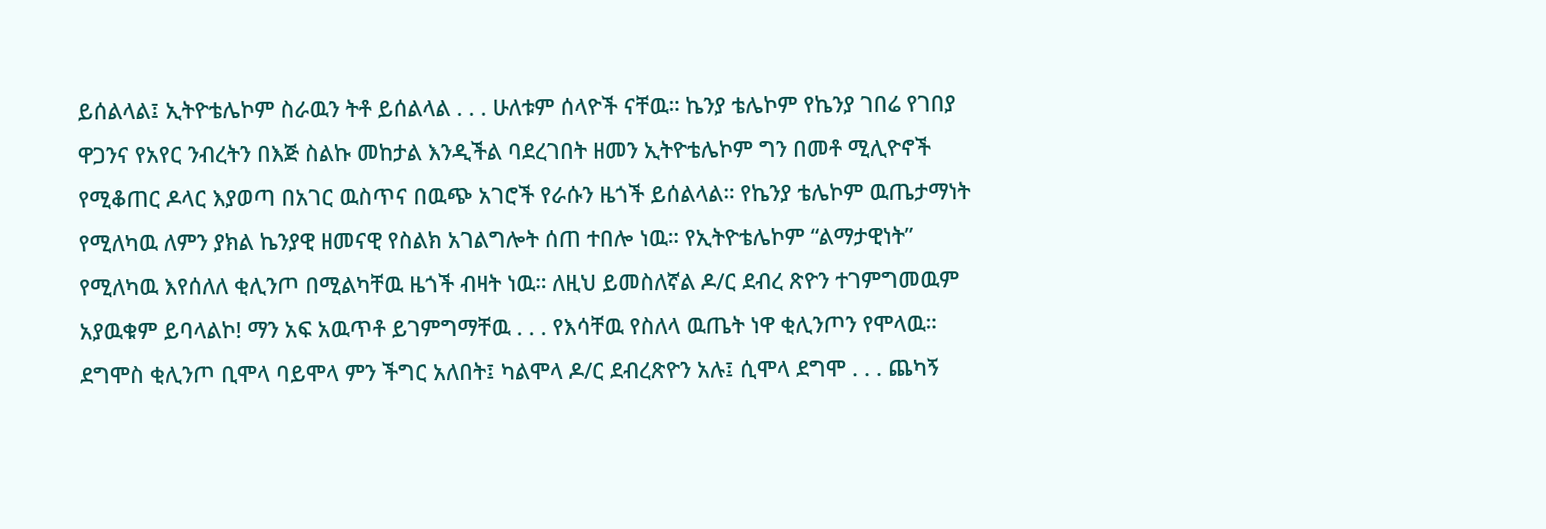ይሰልላል፤ ኢትዮቴሌኮም ስራዉን ትቶ ይሰልላል . . . ሁለቱም ሰላዮች ናቸዉ። ኬንያ ቴሌኮም የኬንያ ገበሬ የገበያ ዋጋንና የአየር ንብረትን በእጅ ስልኩ መከታል እንዲችል ባደረገበት ዘመን ኢትዮቴሌኮም ግን በመቶ ሚሊዮኖች የሚቆጠር ዶላር እያወጣ በአገር ዉስጥና በዉጭ አገሮች የራሱን ዜጎች ይሰልላል። የኬንያ ቴሌኮም ዉጤታማነት የሚለካዉ ለምን ያክል ኬንያዊ ዘመናዊ የስልክ አገልግሎት ሰጠ ተበሎ ነዉ። የኢትዮቴሌኮም “ልማታዊነት” የሚለካዉ እየሰለለ ቂሊንጦ በሚልካቸዉ ዜጎች ብዛት ነዉ። ለዚህ ይመስለኛል ዶ/ር ደብረ ጽዮን ተገምግመዉም አያዉቁም ይባላልኮ! ማን አፍ አዉጥቶ ይገምግማቸዉ . . . የእሳቸዉ የስለላ ዉጤት ነዋ ቂሊንጦን የሞላዉ። ደግሞስ ቂሊንጦ ቢሞላ ባይሞላ ምን ችግር አለበት፤ ካልሞላ ዶ/ር ደብረጽዮን አሉ፤ ሲሞላ ደግሞ . . . ጨካኝ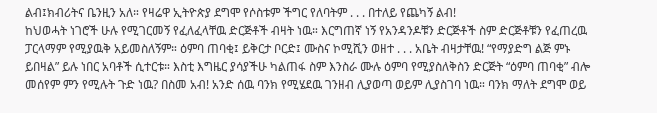ልብ፤ክብሪትና ቤንዚን አለ። የዛሬዋ ኢትዮጵያ ደግሞ የሶስቱም ችግር የለባትም . . . በተለይ የጨካኝ ልብ!
ከህወሓት ነገሮች ሁሉ የሚገርመኝ የፈለፈላቸዉ ድርጅቶች ብዛት ነዉ። እርግጠኛ ነኝ የአንዳንዶቹን ድርጅቶች ስም ድርጅቶቹን የፈጠረዉ ፓርላማም የሚያዉቅ አይመስለኝም። ዕምባ ጠባቂ፤ ይቅርታ ቦርድ፤ ሙስና ኮሚሺን ወዘተ . . . አቤት ብዛታቸዉ! “የማያድግ ልጅ ምኑ ይበዛል” ይሉ ነበር አባቶች ሲተርቱ። እስቲ እግዜር ያሳያችሁ ካልጠፋ ስም እንስራ ሙሉ ዕምባ የሚያስለቅስን ድርጅት “ዕምባ ጠባቂ” ብሎ መሰየም ምን የሚሉት ጉድ ነዉ? በስመ አብ! አንድ ሰዉ ባንክ የሚሄደዉ ገንዘብ ሊያወጣ ወይም ሊያስገባ ነዉ። ባንክ ማለት ደግሞ ወይ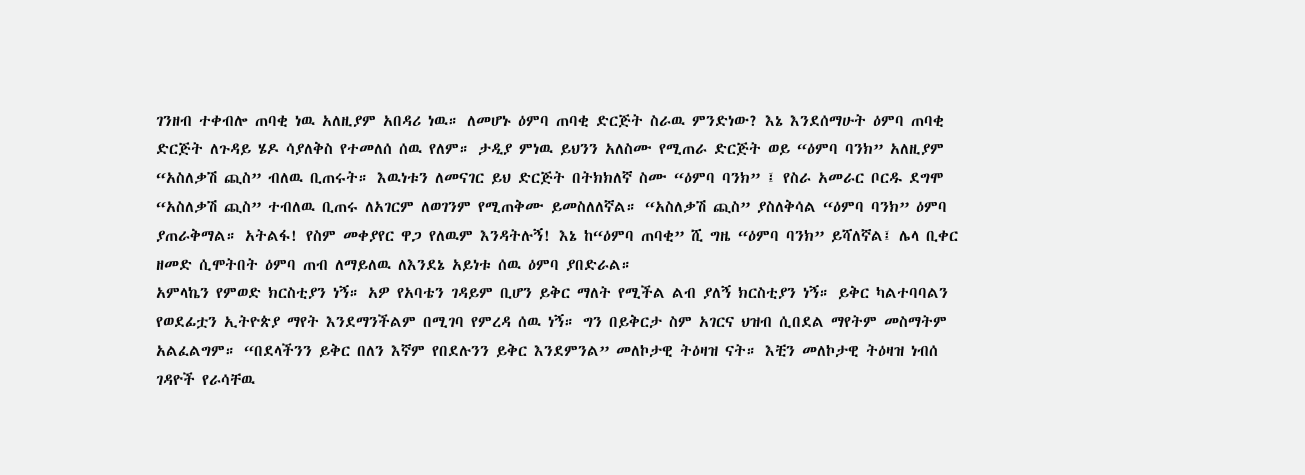ገንዘብ ተቀብሎ ጠባቂ ነዉ አለዚያም አበዳሪ ነዉ። ለመሆኑ ዕምባ ጠባቂ ድርጅት ስራዉ ምንድነው? እኔ እንደሰማሁት ዕምባ ጠባቂ ድርጅት ለጉዳይ ሄዶ ሳያለቅስ የተመለሰ ሰዉ የለም። ታዲያ ምነዉ ይህንን አለስሙ የሚጠራ ድርጅት ወይ “ዕምባ ባንክ” አለዚያም “አስለቃሽ ጪስ” ብለዉ ቢጠሩት። እዉነቱን ለመናገር ይህ ድርጅት በትክክለኛ ስሙ “ዕምባ ባንክ” ፤ የስራ አመራር ቦርዱ ደግሞ “አስለቃሽ ጪስ” ተብለዉ ቢጠሩ ለአገርም ለወገንም የሚጠቅሙ ይመስለለኛል። “አስለቃሽ ጪስ” ያስለቅሳል “ዕምባ ባንክ” ዕምባ ያጠራቅማል። አትልፋ! የስም መቀያየር ዋጋ የለዉም እንዳትሉኝ! እኔ ከ“ዕምባ ጠባቂ” ሺ ግዜ “ዕምባ ባንክ” ይሻለኛል፤ ሌላ ቢቀር ዘመድ ሲሞትበት ዕምባ ጠብ ለማይለዉ ለእንደኔ አይነቱ ሰዉ ዕምባ ያበድራል።
አምላኬን የምወድ ክርስቲያን ነኝ። አዎ የአባቴን ገዳይም ቢሆን ይቅር ማለት የሚችል ልብ ያለኝ ክርስቲያን ነኝ። ይቅር ካልተባባልን የወደፊቷን ኢትዮጵያ ማየት እንደማንችልም በሚገባ የምረዳ ሰዉ ነኝ። ግን በይቅርታ ስም አገርና ህዝብ ሲበደል ማየትም መስማትም አልፈልግም። “በደላችንን ይቅር በለን እኛም የበደሉንን ይቅር እንደምንል” መለኮታዊ ትዕዛዝ ናት። እቺን መለኮታዊ ትዕዛዝ ነብሰ ገዳዮች የራሳቸዉ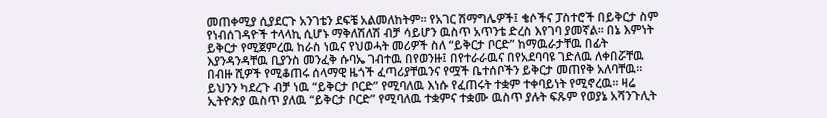መጠቀሚያ ሲያደርጉ አንገቴን ደፍቼ አልመለከትም። የአገር ሽማግሌዎች፤ ቄሶችና ፓስተሮች በይቅርታ ስም የነብሰገዳዮች ተላላኪ ሲሆኑ ማቅለሽለሽ ብቻ ሳይሆን ዉስጥ አጥንቴ ድረስ እየገባ ያመኛል። በኔ እምነት ይቅርታ የሚጀምረዉ ከራስ ነዉና የህወሓት መሪዎች ስለ “ይቅርታ ቦርድ” ከማዉራታቸዉ በፊት እያንዳንዳቸዉ ቢያንስ መንፈቅ ሱባኤ ገብተዉ በየወንዙ፤ በየተራራዉና በየአደባባዩ ገድለዉ ለቀበሯቸዉ በብዙ ሺዎች የሚቆጠሩ ሰላማዊ ዜጎች ፈጣሪያቸዉንና የሟች ቤተሰቦችን ይቅርታ መጠየቅ አለባቸዉ። ይህንን ካደረጉ ብቻ ነዉ “ይቅርታ ቦርድ” የሚባለዉ እነሱ የፈጠሩት ተቋም ተቀባይነት የሚኖረዉ። ዛሬ ኢትዮጵያ ዉስጥ ያለዉ “ይቅርታ ቦርድ” የሚባለዉ ተቋምና ተቋሙ ዉስጥ ያሉት ፍጹም የወያኔ አሻንጉሊት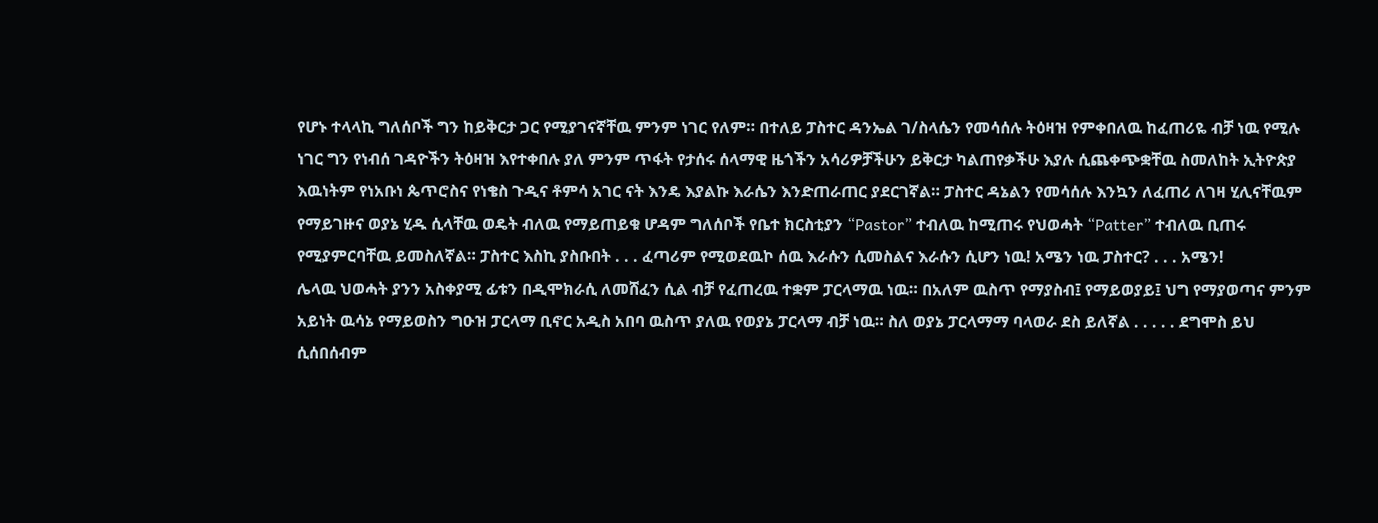የሆኑ ተላላኪ ግለሰቦች ግን ከይቅርታ ጋር የሚያገናኛቸዉ ምንም ነገር የለም። በተለይ ፓስተር ዳንኤል ገ/ስላሴን የመሳሰሉ ትዕዛዝ የምቀበለዉ ከፈጠሪዬ ብቻ ነዉ የሚሉ ነገር ግን የነብሰ ገዳዮችን ትዕዛዝ እየተቀበሉ ያለ ምንም ጥፋት የታሰሩ ሰላማዊ ዜጎችን አሳሪዎቻችሁን ይቅርታ ካልጠየቃችሁ እያሉ ሲጨቀጭቋቸዉ ስመለከት ኢትዮጵያ እዉነትም የነአቡነ ጴጥሮስና የነቄስ ጉዲና ቶምሳ አገር ናት እንዴ እያልኩ እራሴን እንድጠራጠር ያደርገኛል። ፓስተር ዳኔልን የመሳሰሉ እንኳን ለፈጠሪ ለገዛ ሂሊናቸዉም የማይገዙና ወያኔ ሂዱ ሲላቸዉ ወዴት ብለዉ የማይጠይቁ ሆዳም ግለሰቦች የቤተ ክርስቲያን “Pastor” ተብለዉ ከሚጠሩ የህወሓት “Patter” ተብለዉ ቢጠሩ የሚያምርባቸዉ ይመስለኛል። ፓስተር እስኪ ያስቡበት . . . ፈጣሪም የሚወደዉኮ ሰዉ እራሱን ሲመስልና እራሱን ሲሆን ነዉ! አሜን ነዉ ፓስተር? . . . አሜን!
ሌላዉ ህወሓት ያንን አስቀያሚ ፊቱን በዲሞክራሲ ለመሸፈን ሲል ብቻ የፈጠረዉ ተቋም ፓርላማዉ ነዉ። በአለም ዉስጥ የማያስብ፤ የማይወያይ፤ ህግ የማያወጣና ምንም አይነት ዉሳኔ የማይወስን ግዑዝ ፓርላማ ቢኖር አዲስ አበባ ዉስጥ ያለዉ የወያኔ ፓርላማ ብቻ ነዉ። ስለ ወያኔ ፓርላማማ ባላወራ ደስ ይለኛል . . . . . ደግሞስ ይህ ሲሰበሰብም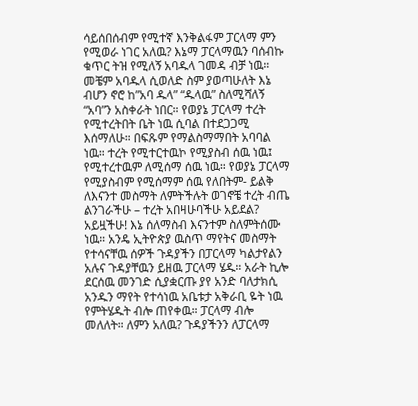ሳይሰበሰብም የሚተኛ እንቅልፋም ፓርላማ ምን የሚወራ ነገር አለዉ? እኔማ ፓርላማዉን ባሰብኩ ቁጥር ትዝ የሚለኝ አባዱላ ገመዳ ብቻ ነዉ። መቼም አባዱላ ሲወለድ ስም ያወጣሁለት እኔ ብሆን ኖሮ ከ”አባ ዱላ” “ዱላዉ” ስለሚሻለኝ “አባ”ን አስቀራት ነበር። የወያኔ ፓርላማ ተረት የሚተረትበት ቤት ነዉ ሲባል በተደጋጋሚ እሰማለሁ። በፍጹም የማልስማማበት አባባል ነዉ። ተረት የሚተርተዉኮ የሚያስብ ሰዉ ነዉ፤ የሚተረተዉም ለሚሰማ ሰዉ ነዉ። የወያኔ ፓርላማ የሚያስብም የሚሰማም ሰዉ የለበትም- ይልቅ ለእናንተ መስማት ለምትችሉት ወገኖቼ ተረት ብጤ ልንገራችሁ – ተረት አበዛሁባችሁ አይደል? አይዟችሁ! እኔ ሰለማስብ እናንተም ስለምትሰሙ ነዉ። አንዴ ኢትዮጵያ ዉስጥ ማየትና መስማት የተሳናቸዉ ሰዎች ጉዳያችን በፓርላማ ካልታየልን አሉና ጉዳያቸዉን ይዘዉ ፓርላማ ሄዱ። አራት ኪሎ ደርሰዉ መንገድ ሲያቋርጡ ያየ አንድ ባለታክሲ አንዱን ማየት የተሳነዉ አቤቱታ አቅራቢ ዬት ነዉ የምትሄዱት ብሎ ጠየቀዉ። ፓርላማ ብሎ መለለት። ለምን አለዉ? ጉዳያችንን ለፓርላማ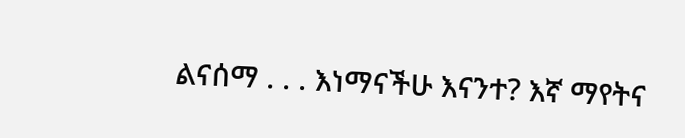ልናሰማ . . . እነማናችሁ እናንተ? እኛ ማየትና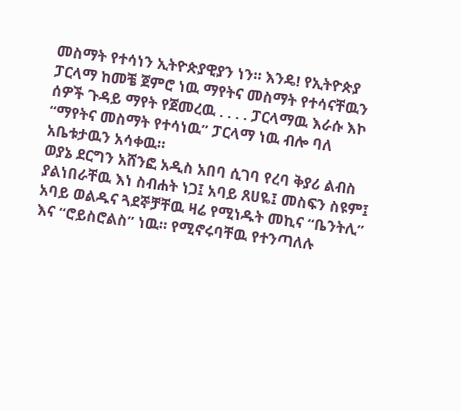መስማት የተሳነን ኢትዮጵያዊያን ነን። እንዴ! የኢትዮጵያ ፓርላማ ከመቼ ጀምሮ ነዉ ማየትና መስማት የተሳናቸዉን ሰዎች ጉዳይ ማየት የጀመረዉ . . . . ፓርላማዉ እራሱ እኮ “ማየትና መስማት የተሳነዉ” ፓርላማ ነዉ ብሎ ባለ አቤቱታዉን አሳቀዉ።
ወያኔ ደርግን አሸንፎ አዲስ አበባ ሲገባ የረባ ቅያሪ ልብስ ያልነበራቸዉ እነ ስብሐት ነጋ፤ አባይ ጸሀዬ፤ መስፍን ስዩም፤ አባይ ወልዱና ጓደኞቻቸዉ ዛሬ የሚነዱት መኪና “ቤንትሊ” እና “ሮይስሮልስ” ነዉ። የሚኖሩባቸዉ የተንጣለሉ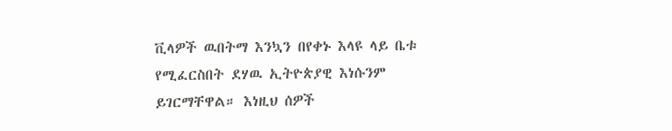ቪላዎች ዉበትማ እንኳን በየቀኑ እላዩ ላይ ቤቱ የሚፈርስበት ደሃዉ ኢትዮጵያዊ እነሱንም ይገርማቸዋል። እነዚህ ሰዎች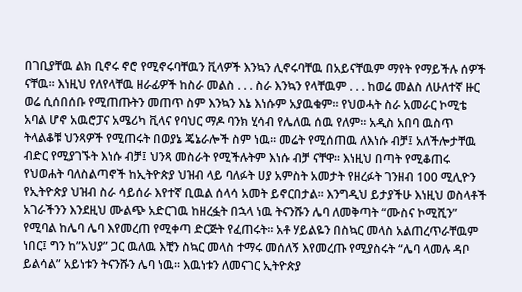በገቢያቸዉ ልክ ቢኖሩ ኖሮ የሚኖሩባቸዉን ቪላዎች እንኳን ሊኖሩባቸዉ በአይናቸዉም ማየት የማይችሉ ሰዎች ናቸዉ። እነዚህ የለየላቸዉ ዘራፊዎች ከስራ መልስ . . . ስራ እንኳን የላቸዉም . . . ከወሬ መልስ ለሁለተኛ ዙር ወሬ ሲሰበሰቡ የሚጠጡትን መጠጥ ስም እንኳን እኔ እነሱም አያዉቁም። የህወሓት ስራ አመራር ኮሚቴ አባል ሆኖ አዉሮፓና አሜሪካ ቪላና የባህር ማዶ ባንክ ሂሳብ የሌለዉ ሰዉ የለም። አዲስ አበባ ዉስጥ ትላልቆቹ ህንጻዎች የሚጠሩት በወያኔ ጄኔራሎች ስም ነዉ። መሬት የሚሰጠዉ ለእነሱ ብቻ፤ አለችሎታቸዉ ብድር የሚያገኙት እነሱ ብቻ፤ ህንጻ መስራት የሚችሉትም እነሱ ብቻ ናቸዋ። እነዚህ በጣት የሚቆጠሩ የህወሐት ባለስልጣኖች ከኢትዮጵያ ህዝብ ላይ ባለፉት ሀያ አምስት አመታት የዘረፉት ገንዘብ 100 ሚሊዮን የኢትዮጵያ ህዝብ ስራ ሳይሰራ እየተኛ ቢዉል ሰላሳ አመት ይኖርበታል። እንግዲህ ይታያችሁ እነዚህ ወስላቶች አገራችንን እንደዚህ ሙልጭ አድርገዉ ከዘረፏት በኋላ ነዉ ትናንሹን ሌባ ለመቅጣት “ሙስና ኮሚሺን” የሚባል ከሌባ ሌባ እየመረጠ የሚቀጣ ድርጅት የፈጠሩት። አቶ ሃይልዬን በስኳር መላስ አልጠረጥራቸዉም ነበር፤ ግን ከ”አህያ” ጋር ዉለዉ እቺን ስኳር መላስ ተማሩ መሰለኝ እየመረጡ የሚያስሩት “ሌባ ላመሉ ዳቦ ይልሳል” አይነቱን ትናንሹን ሌባ ነዉ። እዉነቱን ለመናገር ኢትዮጵያ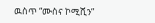ዉስጥ “ሙስና ኮሚሺን”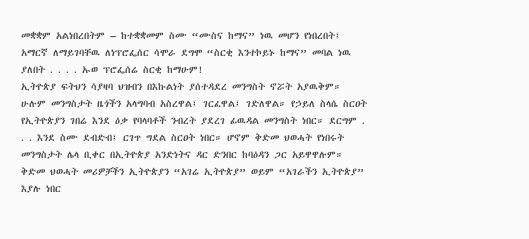መቋቋም አልነበረበትም – ከተቋቋመም ስሙ “ሙስና ከማና” ነዉ መሆን የነበረበት፤ አማርኛ ለማይገባቸዉ ለነፕሮፌሰር ሳሞራ ደግሞ “ስርቂ እንተኮይኑ ከማና” መባል ነዉ ያለበት . . . . ኡወ ፕሮፌሰሬ ስርቂ ከማሁም!
ኢትዮጵያ ፍትህን ሳያዛባ ህዝብን በእኩልነት ያሰተዳደረ መንግስት ኖሯት አያዉቅም። ሁሉም መንግስታት ዜጎችን አላግባብ አስረዋል፤ ገርፈዋል፤ ገድለዋል። የኃይለ ስላሴ ስርዐት የኢትዮጵያን ገበሬ እንደ ዕቃ የባላባቶች ንብረት ያደረገ ፊዉዳል መንግስት ነበር። ደርግም . . . እንደ ስሙ ደብድብ፤ ርገጥ ግደል ስርዐት ነበር። ሆኖም ቅድመ ህወሓት የነበሩት መንግስታት ሌላ ቢቀር በኢትዮጵያ አንድነትና ዳር ድንበር ከባዕዳን ጋር አይዋዋሉም። ቅድመ ህወሓት መሪዎቻችን ኢትዮጵያን “አገሬ ኢትዮጵያ” ወይም “አገራችን ኢትዮጵያ” እያሉ ነበር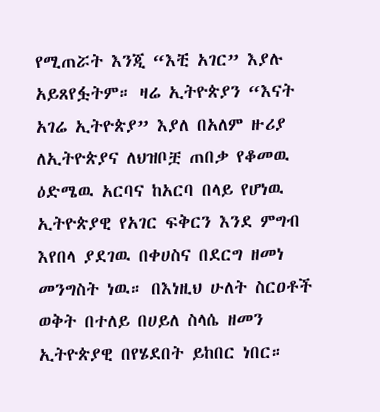የሚጠሯት እንጂ “እቺ አገር” እያሉ አይጸየፏትም። ዛሬ ኢትዮጵያን “እናት አገሬ ኢትዮጵያ” እያለ በአለም ዙሪያ ለኢትዮጵያና ለህዝቦቿ ጠበቃ የቆመዉ ዕድሜዉ አርባና ከአርባ በላይ የሆነዉ ኢትዮጵያዊ የአገር ፍቅርን እንደ ምግብ እየበላ ያደገዉ በቀሀስና በደርግ ዘመነ መንግስት ነዉ። በእነዚህ ሁለት ስርዐቶች ወቅት በተለይ በሀይለ ስላሴ ዘመን ኢትዮጵያዊ በየሄደበት ይከበር ነበር።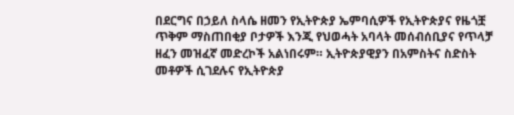በደርግና በኃይለ ስላሴ ዘመን የኢትዮጵያ ኤምባሲዎች የኢትዮጵያና የዜጎቿ ጥቅም ማስጠበቂያ ቦታዎች እንጂ የህወሓት አባላት መሰብሰቢያና የጥላቻ ዘፈን መዝፈኛ መድረኮች አልነበሩም። ኢትዮጵያዊያን በአምስትና ስድስት መቶዎች ሲገደሉና የኢትዮጵያ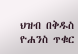ህዝብ በቅዱስ ዮሐንስ ጥቁር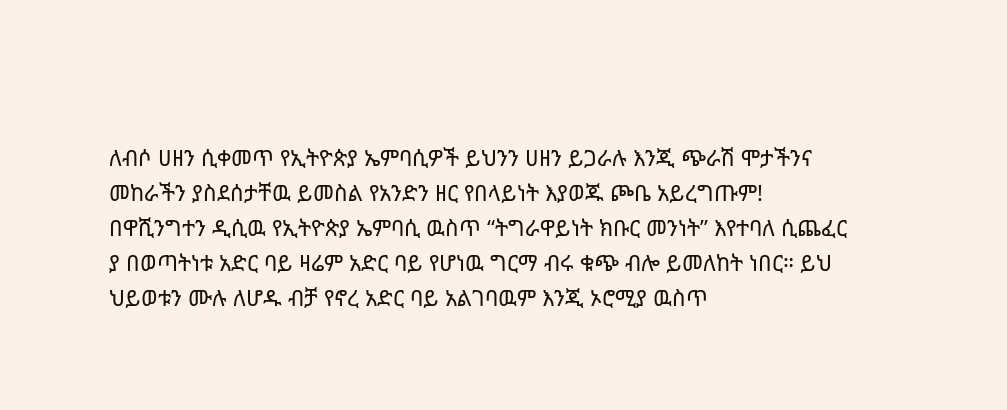ለብሶ ሀዘን ሲቀመጥ የኢትዮጵያ ኤምባሲዎች ይህንን ሀዘን ይጋራሉ እንጂ ጭራሽ ሞታችንና መከራችን ያስደሰታቸዉ ይመስል የአንድን ዘር የበላይነት እያወጁ ጮቤ አይረግጡም! በዋሺንግተን ዲሲዉ የኢትዮጵያ ኤምባሲ ዉስጥ “ትግራዋይነት ክቡር መንነት” እየተባለ ሲጨፈር ያ በወጣትነቱ አድር ባይ ዛሬም አድር ባይ የሆነዉ ግርማ ብሩ ቁጭ ብሎ ይመለከት ነበር። ይህ ህይወቱን ሙሉ ለሆዱ ብቻ የኖረ አድር ባይ አልገባዉም እንጂ ኦሮሚያ ዉስጥ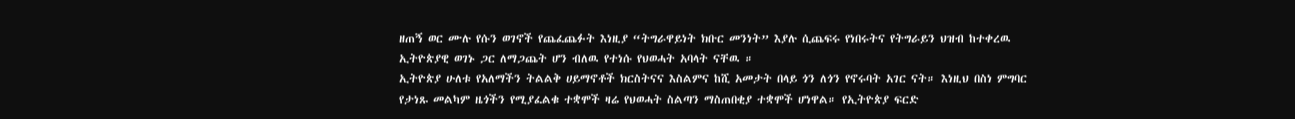ዘጠኝ ወር ሙሉ የሱን ወገኖች የጨፈጨፉት እነዚያ “ትግራዋይነት ክቡር መንነት” እያሉ ሲጨፍሩ የነበሩትና የትግራይን ህዝብ ከተቀረዉ ኢትዮጵያዊ ወገኑ ጋር ለማጋጨት ሆን ብለዉ የተነሱ የህወሓት አባላት ናቸዉ ።
ኢትዮጵያ ሁለቱ የአለማችን ትልልቅ ሀይማኖቶች ክርስትናና እስልምና ከሺ አመታት በላይ ጎን ለጎን የኖሩባት አገር ናት። እነዚህ በስነ ምግባር የታነጹ መልካም ዜጎችን የሚያፈልቁ ተቋሞች ዛሬ የህወሓት ስልጣን ማስጠበቂያ ተቋሞች ሆነዋል። የኢትዮጵያ ፍርድ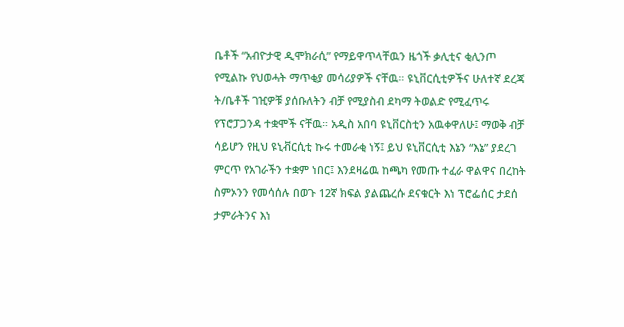ቤቶች “አብዮታዊ ዲሞክራሲ” የማይዋጥላቸዉን ዜጎች ቃሊቲና ቂሊንጦ የሚልኩ የህወሓት ማጥቂያ መሳሪያዎች ናቸዉ። ዩኒቨርሲቲዎችና ሁለተኛ ደረጃ ት/ቤቶች ገዢዎቹ ያሰቡለትን ብቻ የሚያስብ ደካማ ትወልድ የሚፈጥሩ የፕሮፓጋንዳ ተቋሞች ናቸዉ። አዲስ አበባ ዩኒቨርስቲን አዉቀዋለሁ፤ ማወቅ ብቻ ሳይሆን የዚህ ዩኒቭርሲቲ ኩሩ ተመራቂ ነኝ፤ ይህ ዩኒቨርሲቲ እኔን “እኔ” ያደረገ ምርጥ የአገራችን ተቋም ነበር፤ እንደዛሬዉ ከጫካ የመጡ ተፈራ ዋልዋና በረከት ስምኦንን የመሳሰሉ በወጉ 12ኛ ክፍል ያልጨረሱ ደናቁርት እነ ፕሮፌሰር ታደሰ ታምራትንና እነ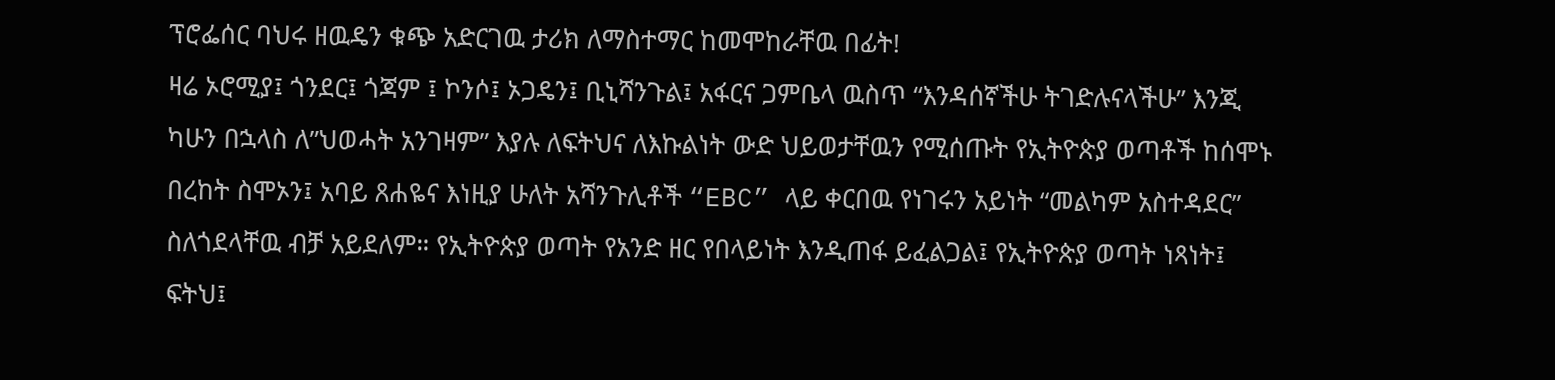ፕሮፌሰር ባህሩ ዘዉዴን ቁጭ አድርገዉ ታሪክ ለማስተማር ከመሞከራቸዉ በፊት!
ዛሬ ኦሮሚያ፤ ጎንደር፤ ጎጃም ፤ ኮንሶ፤ ኦጋዴን፤ ቢኒሻንጉል፤ አፋርና ጋምቤላ ዉስጥ “እንዳሰኛችሁ ትገድሉናላችሁ” እንጂ ካሁን በኋላስ ለ”ህወሓት አንገዛም” እያሉ ለፍትህና ለእኩልነት ውድ ህይወታቸዉን የሚሰጡት የኢትዮጵያ ወጣቶች ከሰሞኑ በረከት ስሞኦን፤ አባይ ጸሐዬና እነዚያ ሁለት አሻንጉሊቶች “EBC” ላይ ቀርበዉ የነገሩን አይነት “መልካም አስተዳደር” ስለጎደላቸዉ ብቻ አይደለም። የኢትዮጵያ ወጣት የአንድ ዘር የበላይነት እንዲጠፋ ይፈልጋል፤ የኢትዮጵያ ወጣት ነጻነት፤ ፍትህ፤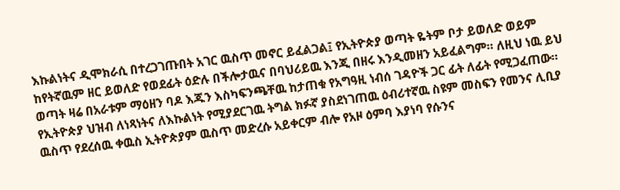እኩልነትና ዲሞክራሲ በተረጋገጡበት አገር ዉስጥ መኖር ይፈልጋል፤ የኢትዮጵያ ወጣት ዬትም ቦታ ይወለድ ወይም ከየትኛዉም ዘር ይወለድ የወደፊት ዕድሉ በችሎታዉና በባህሪይዉ እንጂ በዘሩ እንዲመዘን አይፈልግም። ለዚህ ነዉ ይህ ወጣት ዛሬ በአራቱም ማዕዘን ባዶ እጁን እስካፍንጫቸዉ ከታጠቁ የአግዓዚ ነብሰ ገዳዮች ጋር ፊት ለፊት የሚጋፈጠው። የኢትዮጵያ ህዝብ ለነጻነትና ለእኩልነት የሚያደርገዉ ትግል ክፉኛ ያስደነገጠዉ ዕብሪተኛዉ ስዩም መስፍን የመንና ሊቢያ ዉስጥ የደረሰዉ ቀዉስ ኢትዮጵያም ዉስጥ መድረሱ አይቀርም ብሎ የአዞ ዕምባ እያነባ የሱንና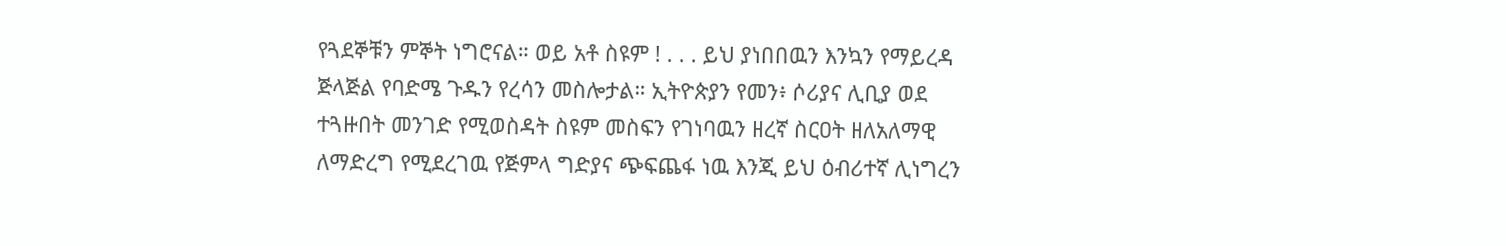የጓደኞቹን ምኞት ነግሮናል። ወይ አቶ ስዩም ! . . . ይህ ያነበበዉን እንኳን የማይረዳ ጅላጅል የባድሜ ጉዱን የረሳን መስሎታል። ኢትዮጵያን የመን፥ ሶሪያና ሊቢያ ወደ ተጓዙበት መንገድ የሚወስዳት ስዩም መስፍን የገነባዉን ዘረኛ ስርዐት ዘለአለማዊ ለማድረግ የሚደረገዉ የጅምላ ግድያና ጭፍጨፋ ነዉ እንጂ ይህ ዕብሪተኛ ሊነግረን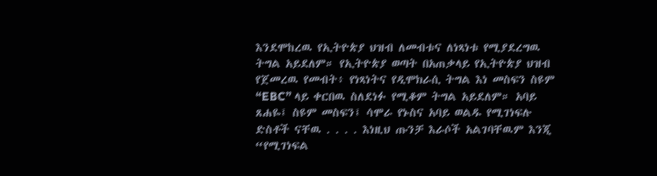እንደሞከረዉ የኢትዮጵያ ህዝብ ለመብቱና ለነጻነቱ የሚያደረግዉ ትግል አይደለም። የኢትዮጵያ ወጣት በአጠቃላይ የኢትዮጵያ ህዝብ የጀመረዉ የመብት፥ የነጻነትና የዲሞክራሲ ትግል እነ መስፍን ስዩም “EBC” ላይ ቀርበዉ ስለደነፉ የሚቆም ትግል አይደለም። አባይ ጸሐዬ፤ ስዩም መስፍን፤ ሳሞራ የኑስና አባይ ወልዱ የሚገነፍሉ ድስቶች ናቸዉ . . . . እነዚህ ጡንቻ እራሶች አልገባቸዉም እንጂ “የሚገነፍል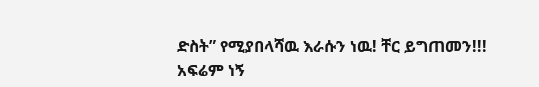ድስት” የሚያበላሻዉ እራሱን ነዉ! ቸር ይግጠመን!!!
አፍሬም ነኝ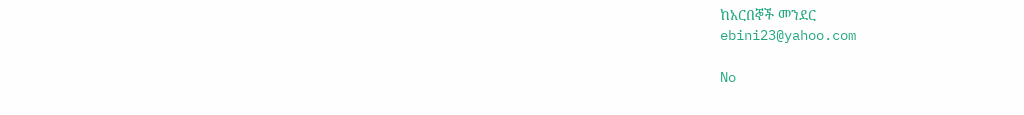ከአርበኞች መንደር
ebini23@yahoo.com

No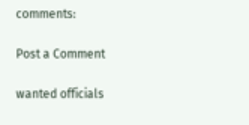comments:

Post a Comment

wanted officials